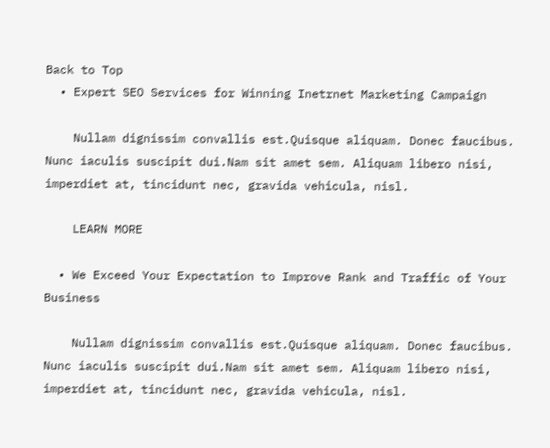Back to Top
  • Expert SEO Services for Winning Inetrnet Marketing Campaign

    Nullam dignissim convallis est.Quisque aliquam. Donec faucibus. Nunc iaculis suscipit dui.Nam sit amet sem. Aliquam libero nisi, imperdiet at, tincidunt nec, gravida vehicula, nisl.

    LEARN MORE

  • We Exceed Your Expectation to Improve Rank and Traffic of Your Business

    Nullam dignissim convallis est.Quisque aliquam. Donec faucibus. Nunc iaculis suscipit dui.Nam sit amet sem. Aliquam libero nisi, imperdiet at, tincidunt nec, gravida vehicula, nisl.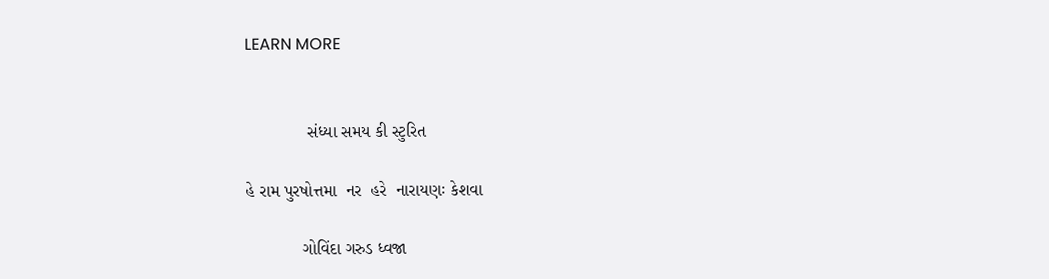LEARN MORE


             સંધ્યા સમય કી સ્ટુરિત

હે રામ પુરષોત્તમા  નર  હરે  નારાયણઃ કેશવા

            ગોવિંદા ગરુડ ધ્વજા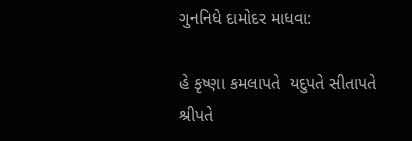ગુનનિધે દામોદર માધવા:

હે કૃષ્ણા કમલાપતે  યદુપતે સીતાપતે શ્રીપતે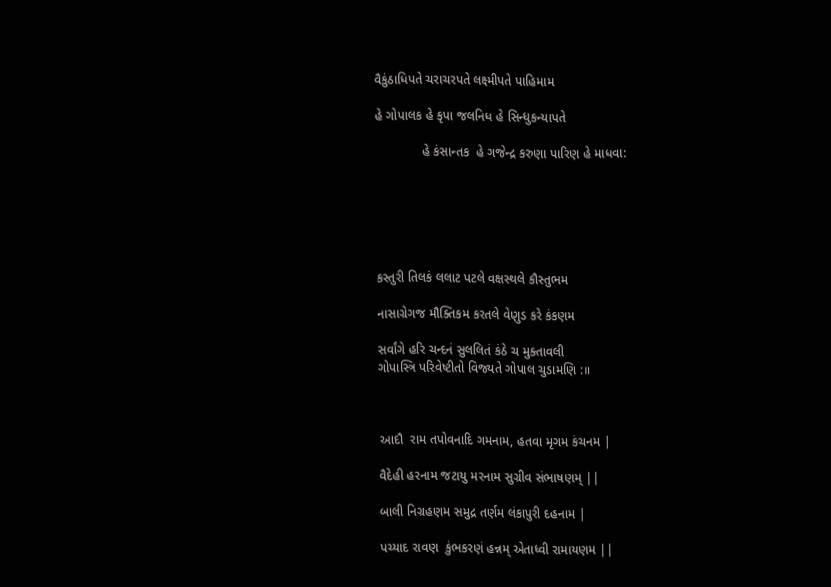વૈકુંઠાધિપતે ચરાચરપતે લક્ષ્મીપતે પાહિમામ

હે ગોપાલક હે કૃપા જલનિધ હે સિન્ધુકન્યાપતે

             હે કંસાન્તક  હે ગજેન્દ્ર કરુણા પારિણ હે માધવા:






કસ્તુરી તિલકં લલાટ પટલે વક્ષસ્થલે કૌસ્તુભમ

નાસાગ્રેગજ મૌક્તિકમ કરતલે વેણુડ કરે કંકણમ

સર્વાંગે હરિ ચન્દનં સુલલિતં કંઠે ચ મુક્તાવલી
ગોપાસ્ત્રિ પરિવેષ્ટીતો વિજ્યતે ગોપાલ ચુડામણિ :॥



આદૌ  રામ તપોવનાદિ ગમનામ, હતવા મૃગમ કંચનમ |

વૈદેહી હરનામ જટાયુ મરનામ સુગ્રીવ સંભાષણમ્ ||

બાલી નિગ્રહણમ સમુદ્ર તર્ણમ લંકાપુરી દહનામ |

પચ્યાદ રાવણ  કુંભકરણં હન્નમ્ એતાધ્વી રામાયણમ ||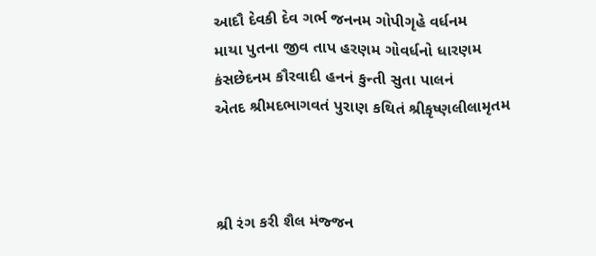આદૌ દેવકી દેવ ગર્ભ જનનમ ગોપીગૃહે વર્ધનમ
માયા પુતના જીવ તાપ હરણમ ગોવર્ધનો ધારણમ
કંસછેદનમ કૌરવાદી હનનં કુન્તી સુતા પાલનં
એતદ શ્રીમદભાગવતં પુરાણ કથિતં શ્રીકૃષ્ણલીલામૃતમ



શ્રી રંગ કરી શૈલ મંજ્જન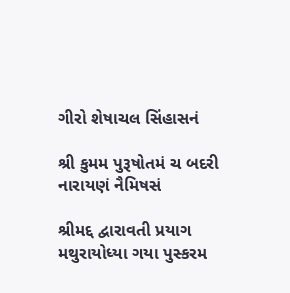ગીરો શેષાચલ સિંહાસનં

શ્રી કુમમ પુરૂષોતમં ચ બદરી નારાયણં નૈમિષસં

શ્રીમદ્દ દ્વારાવતી પ્રયાગ મથુરાયોધ્યા ગયા પુસ્કરમ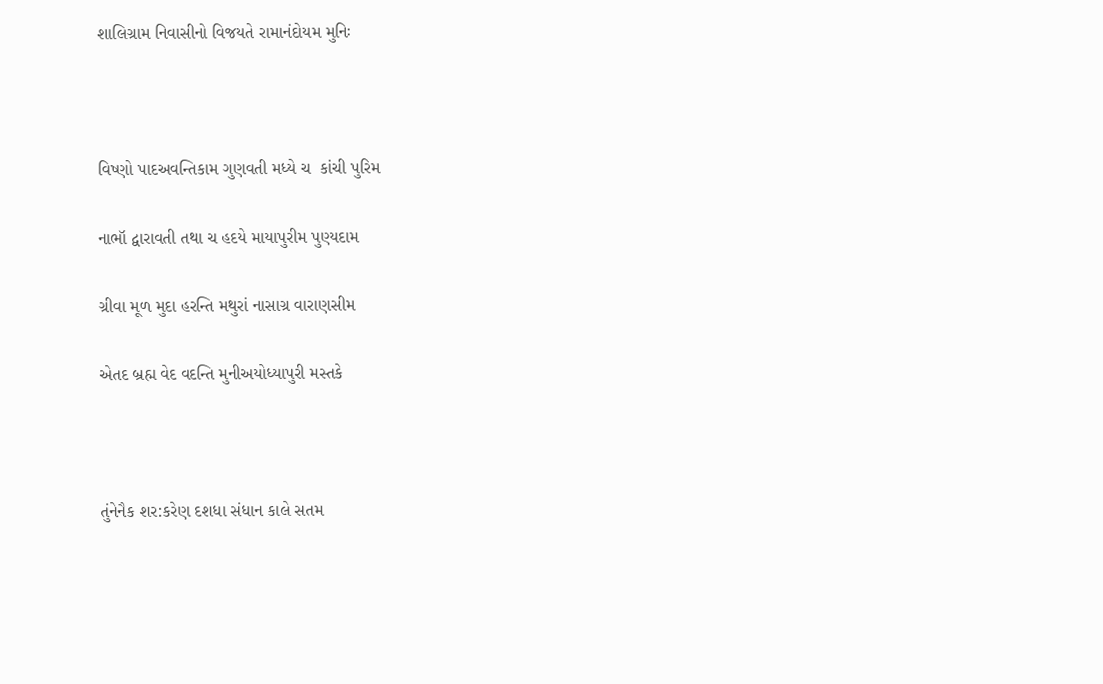શાલિગ્રામ નિવાસીનો વિજયતે રામાનંદોયમ મુનિઃ



વિષ્ણો પાદઅવન્તિકામ ગુણવતી મધ્યે ચ  કાંચી પુરિમ

નાભૉ દ્વારાવતી તથા ચ હદયે માયાપુરીમ પુણ્યદામ

ગ્રીવા મૂળ મુદા હરન્તિ મથુરાં નાસાગ્ર વારાણસીમ

એતદ બ્રહ્મ વેદ વદન્તિ મુનીઅયોધ્યાપુરી મસ્તકે



તુંનેનૈક શર:કરેણ દશધા સંધાન કાલે સતમ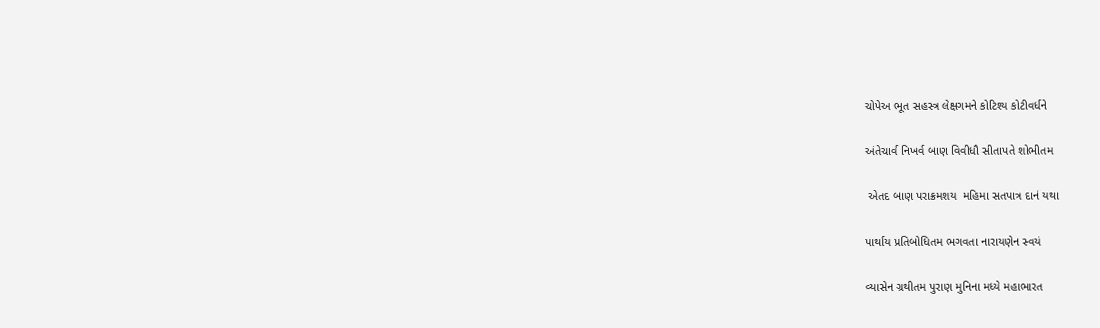ચોપેઅ ભૂત સહસ્ત્ર લેક્ષગમને કોટિશ્ય કોટીવર્ધને

અંતેચાર્વ નિખર્વ બાણ વિવીધૌ સીતાપતે શોભીતમ

 એતદ બાણ પરાક્રમશય  મહિમા સતપાત્ર દાનં યથા

પાર્થાય પ્રતિબોધિતમ ભગવતા નારાયણેન સ્વયં

વ્યાસેન ગ્રથીતમ પુરાણ મુનિના મધ્યે મહાભારત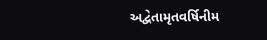અદ્વેતામૃતવર્ષિનીમ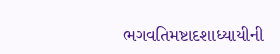ભગવતિમષ્ટાદશાધ્યાયીની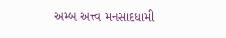અમ્બ અત્ત્વ મનસાદધામી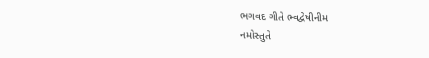ભગવદ ગીતે ભ્વદ્વેષીનીમ
નમોસ્તુતે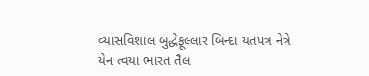વ્યાસવિશાલ બુદ્ધેફૂલ્લાર બિન્દા યતપત્ર નેત્રે
યેન ત્વયા ભારત તૈલ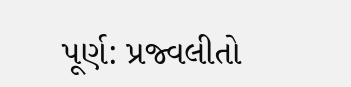પૂર્ણ: પ્રજ્વલીતો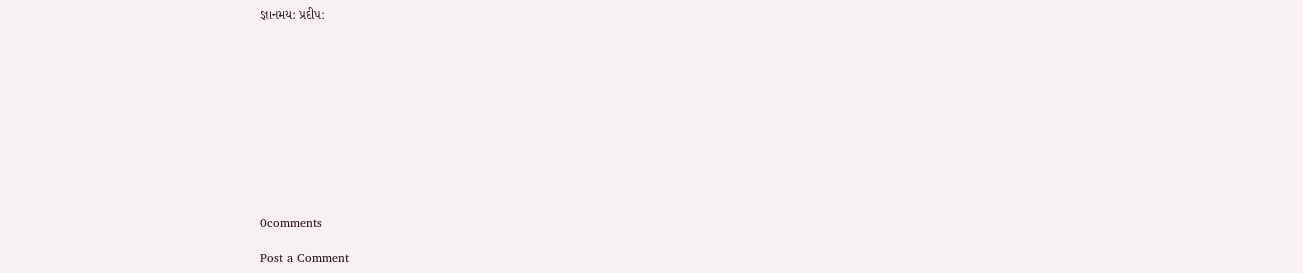જ્ઞાનમય: પ્રદીપ:











0comments

Post a Comment